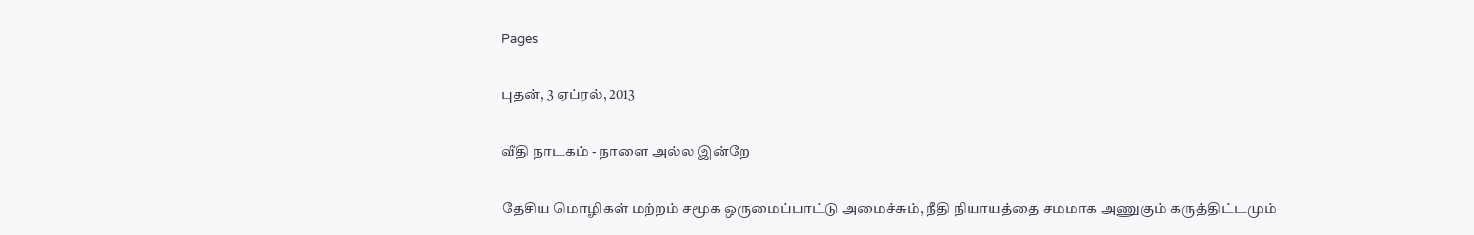Pages

புதன், 3 ஏப்ரல், 2013

வீதி நாடகம் - நாளை அல்ல இன்றே

தேசிய மொழிகள் மற்றம் சமூக ஒருமைப்பாட்டு அமைச்சும், நீதி நியாயத்தை சமமாக அணுகும் கருத்திட்டமும்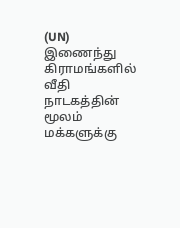(UN) இணைந்து கிராமங்களில் வீதி நாடகத்தின் மூலம் மக்களுக்கு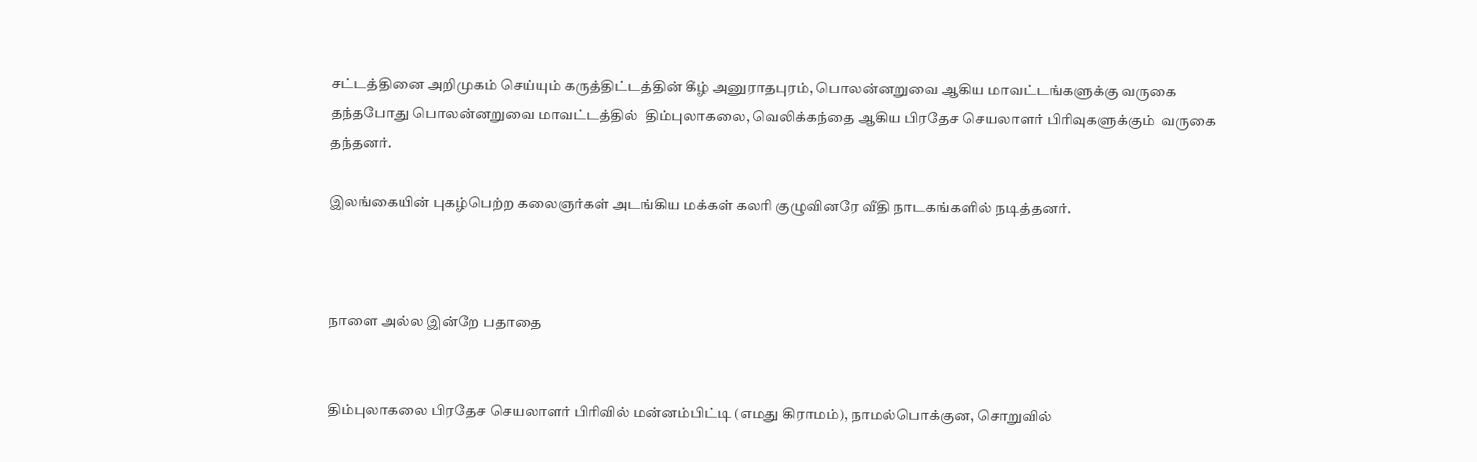சட்டத்தினை அறிமுகம் செய்யும் கருத்திட்டத்தின் கீழ் அனுராதபுரம், பொலன்னறுவை ஆகிய மாவட்டங்களுக்கு வருகை தந்தபோது பொலன்னறுவை மாவட்டத்தில்  திம்புலாகலை, வெலிக்கந்தை ஆகிய பிரதேச செயலாளர் பிரிவுகளுக்கும்  வருகை தந்தனர்.

இலங்கையின் புகழ்பெற்ற கலைஞர்கள் அடங்கிய மக்கள் கலரி குழுவினரே வீதி நாடகங்களில் நடித்தனர்.



நாளை அல்ல இன்றே பதாதை


திம்புலாகலை பிரதேச செயலாளர் பிரிவில் மன்னம்பிட்டி (எமது கிராமம்), நாமல்பொக்குன, சொறுவில்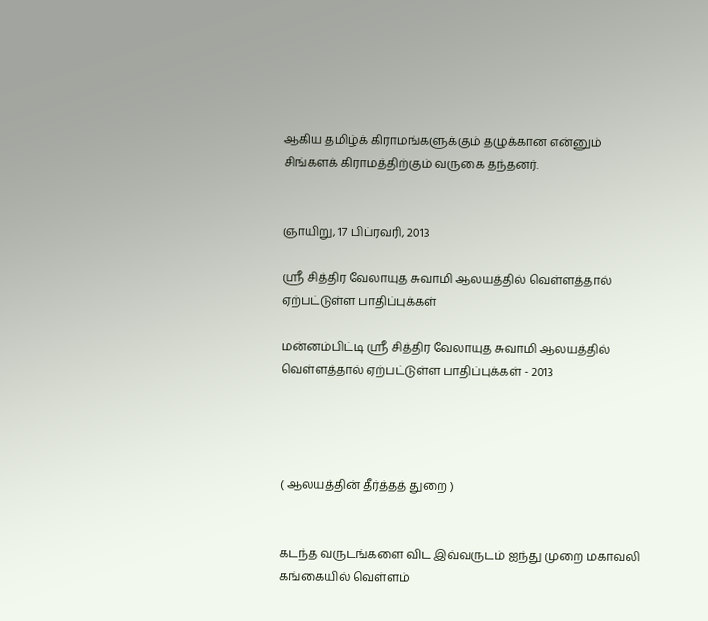ஆகிய தமிழ்க் கிராமங்களுக்கும் தழுக்கான என்னும் சிங்களக் கிராமத்திற்கும் வருகை தந்தனர்.


ஞாயிறு, 17 பிப்ரவரி, 2013

ஸ்ரீ சித்திர வேலாயுத சுவாமி ஆலயத்தில் வெள்ளத்தால் ஏற்பட்டுள்ள பாதிப்புக்கள்

மன்னம்பிட்டி ஸ்ரீ சித்திர வேலாயுத சுவாமி ஆலயத்தில் வெள்ளத்தால் ஏற்பட்டுள்ள பாதிப்புக்கள் - 2013




( ஆலயத்தின் தீர்த்தத் துறை )


கடந்த வருடங்களை விட இவ்வருடம் ஐந்து முறை மகாவலி கங்கையில் வெள்ளம்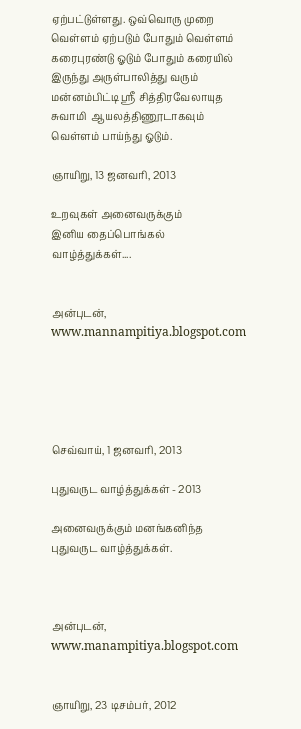ஏற்பட்டுள்ளது. ஒவ்வொரு முறை வெள்ளம் ஏற்படும் போதும் வெள்ளம் கரைபுரண்டு ஓடும் போதும் கரையில் இருந்து அருள்பாலித்து வரும் மன்னம்பிட்டி ஸ்ரீ சித்திரவேலாயுத சுவாமி  ஆயலத்திணூடாகவும் வெள்ளம் பாய்ந்து ஓடும்.

ஞாயிறு, 13 ஜனவரி, 2013

உறவுகள் அனைவருக்கும்
இனிய தைப்பொங்கல் வாழ்த்துக்கள்....


அன்புடன்,
www.mannampitiya.blogspot.com





செவ்வாய், 1 ஜனவரி, 2013

புதுவருட வாழ்த்துக்கள் - 2013

அனைவருக்கும் மனங்கனிந்த  புதுவருட வாழ்த்துக்கள்.



அன்புடன்,
www.manampitiya.blogspot.com


ஞாயிறு, 23 டிசம்பர், 2012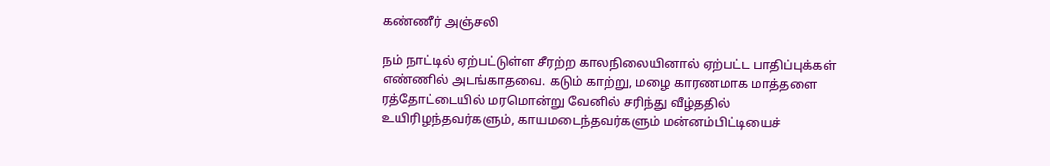கண்ணீர் அஞ்சலி

நம் நாட்டில் ஏற்பட்டுள்ள சீரற்ற காலநிலையினால் ஏற்பட்ட பாதிப்புக்கள் எண்ணில் அடங்காதவை. கடும் காற்று, மழை காரணமாக மாத்தளை ரத்தோட்டையில் மரமொன்று வேனில் சரிந்து வீழ்ததில் உயிரிழந்தவர்களும், காயமடைந்தவர்களும் மன்னம்பிட்டியைச்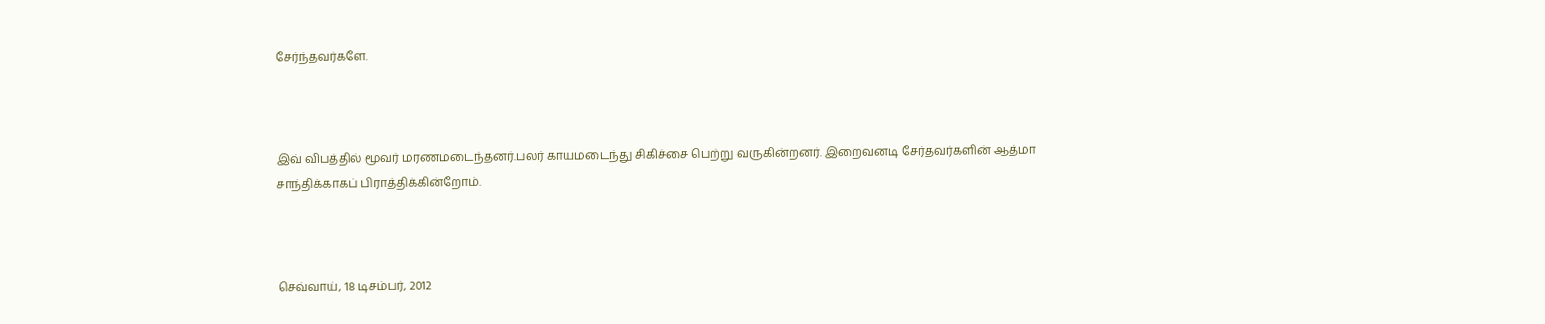சேர்ந்தவர்களே.



இவ் விபத்தில் மூவர் மரணமடைந்தனர்.பலர் காயமடைந்து சிகிச்சை பெற்று வருகின்றனர். இறைவனடி சேர்தவர்களின் ஆத்மா சாந்திக்காகப் பிராத்திக்கின்றோம்.



செவ்வாய், 18 டிசம்பர், 2012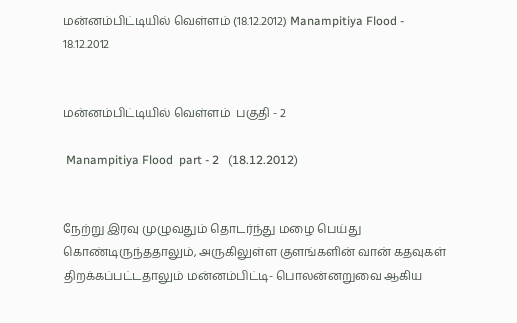மன்னம்பிட்டியில் வெள்ளம் (18.12.2012) Manampitiya Flood - 18.12.2012


மன்னம்பிட்டியில் வெள்ளம்  பகுதி - 2

 Manampitiya Flood  part - 2   (18.12.2012)


நேற்று இரவு முழுவதும் தொடர்ந்து மழை பெய்து கொண்டிருந்ததாலும், அருகிலுள்ள குளங்களின் வான் கதவுகள் திறக்கப்பட்டதாலும் மன்னம்பிட்டி- பொலன்னறுவை ஆகிய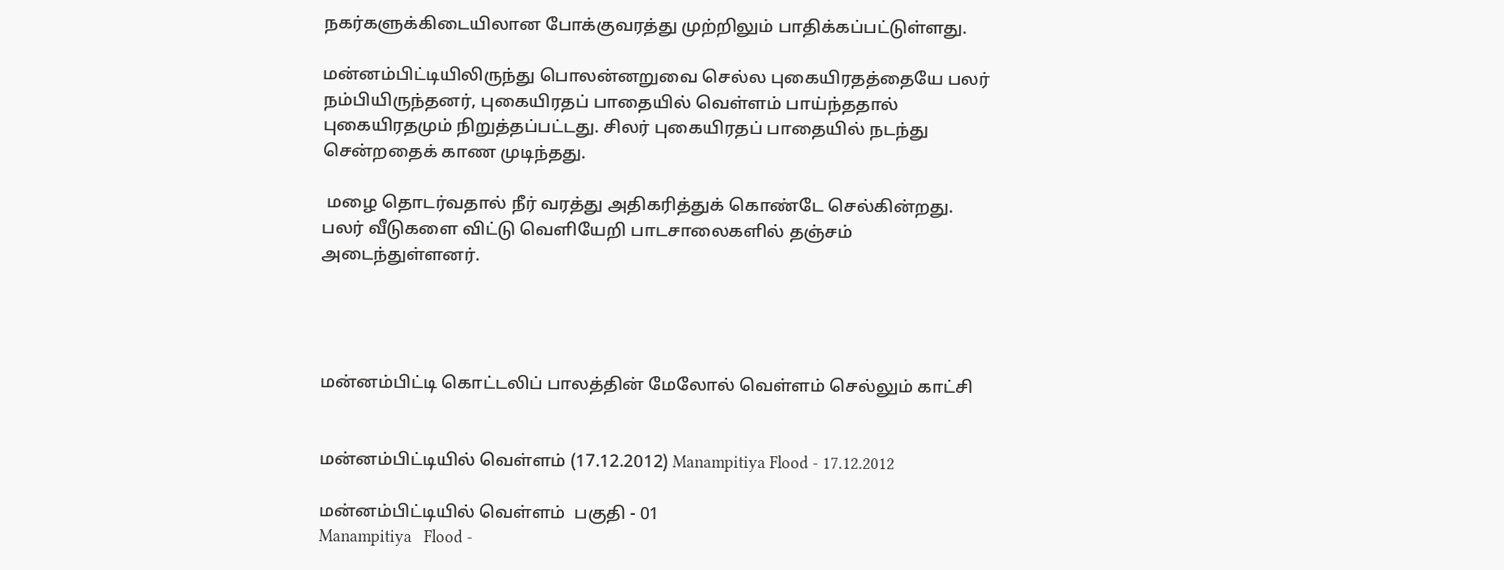நகர்களுக்கிடையிலான போக்குவரத்து முற்றிலும் பாதிக்கப்பட்டுள்ளது.

மன்னம்பிட்டியிலிருந்து பொலன்னறுவை செல்ல புகையிரதத்தையே பலர் நம்பியிருந்தனர், புகையிரதப் பாதையில் வெள்ளம் பாய்ந்ததால் புகையிரதமும் நிறுத்தப்பட்டது. சிலர் புகையிரதப் பாதையில் நடந்து சென்றதைக் காண முடிந்தது.

 மழை தொடர்வதால் நீர் வரத்து அதிகரித்துக் கொண்டே செல்கின்றது. பலர் வீடுகளை விட்டு வெளியேறி பாடசாலைகளில் தஞ்சம் அடைந்துள்ளனர்.




மன்னம்பிட்டி கொட்டலிப் பாலத்தின் மேலோல் வெள்ளம் செல்லும் காட்சி


மன்னம்பிட்டியில் வெள்ளம் (17.12.2012) Manampitiya Flood - 17.12.2012

மன்னம்பிட்டியில் வெள்ளம்  பகுதி - 01
Manampitiya   Flood -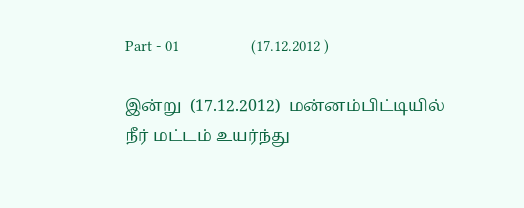Part - 01                  (17.12.2012 )

இன்று  (17.12.2012)  மன்னம்பிட்டியில் நீர் மட்டம் உயர்ந்து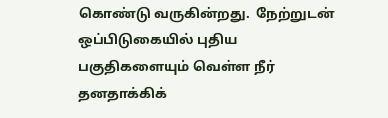கொண்டு வருகின்றது.  நேற்றுடன் ஒப்பிடுகையில் புதிய பகுதிகளையும் வெள்ள நீர் தனதாக்கிக்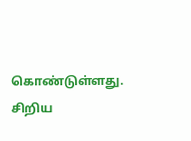கொண்டுள்ளது.  சிறிய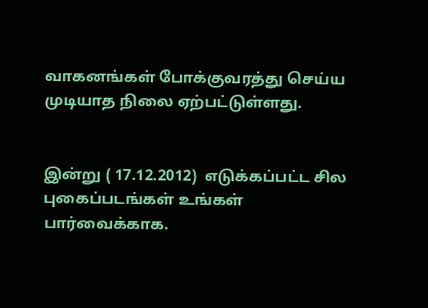வாகனங்கள் போக்குவரத்து செய்ய முடியாத நிலை ஏற்பட்டுள்ளது.


இன்று ( 17.12.2012)  எடுக்கப்பட்ட சில புகைப்படங்கள் உங்கள் பார்வைக்காக.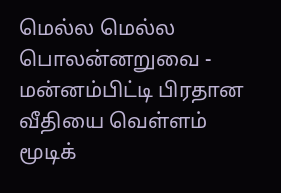மெல்ல மெல்ல பொலன்னறுவை - மன்னம்பிட்டி பிரதான வீதியை வெள்ளம் மூடிக்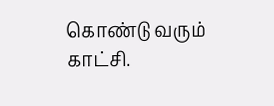கொண்டு வரும் காட்சி.